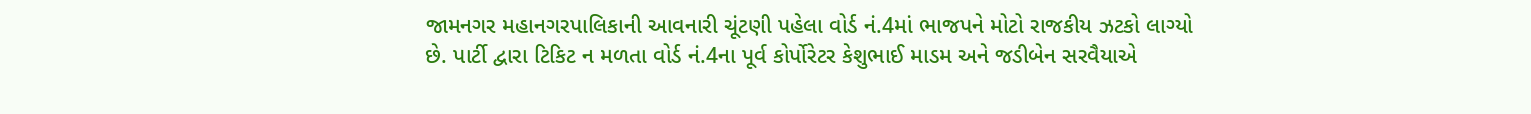જામનગર મહાનગરપાલિકાની આવનારી ચૂંટણી પહેલા વોર્ડ નં.4માં ભાજપને મોટો રાજકીય ઝટકો લાગ્યો છે. પાર્ટી દ્વારા ટિકિટ ન મળતા વોર્ડ નં.4ના પૂર્વ કોર્પોરેટર કેશુભાઈ માડમ અને જડીબેન સરવૈયાએ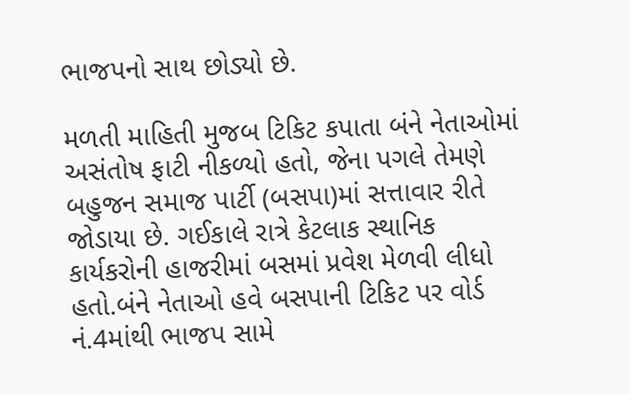ભાજપનો સાથ છોડ્યો છે.

મળતી માહિતી મુજબ ટિકિટ કપાતા બંને નેતાઓમાં અસંતોષ ફાટી નીકળ્યો હતો, જેના પગલે તેમણે બહુજન સમાજ પાર્ટી (બસપા)માં સત્તાવાર રીતે જોડાયા છે. ગઈકાલે રાત્રે કેટલાક સ્થાનિક કાર્યકરોની હાજરીમાં બસમાં પ્રવેશ મેળવી લીધો હતો.બંને નેતાઓ હવે બસપાની ટિકિટ પર વોર્ડ નં.4માંથી ભાજપ સામે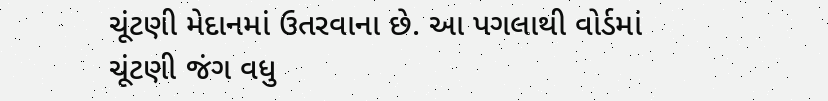ચૂંટણી મેદાનમાં ઉતરવાના છે. આ પગલાથી વોર્ડમાં ચૂંટણી જંગ વધુ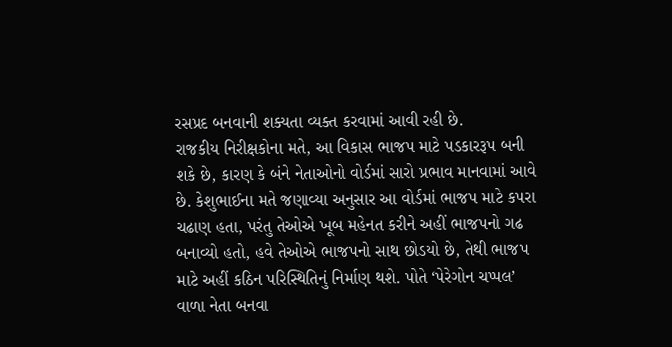રસપ્રદ બનવાની શક્યતા વ્યક્ત કરવામાં આવી રહી છે.
રાજકીય નિરીક્ષકોના મતે, આ વિકાસ ભાજપ માટે પડકારરૂપ બની શકે છે, કારણ કે બંને નેતાઓનો વોર્ડમાં સારો પ્રભાવ માનવામાં આવે છે. કેશુભાઈના મતે જણાવ્યા અનુસાર આ વોર્ડમાં ભાજપ માટે કપરા ચઢાણ હતા, પરંતુ તેઓએ ખૂબ મહેનત કરીને અહીં ભાજપનો ગઢ બનાવ્યો હતો, હવે તેઓએ ભાજપનો સાથ છોડયો છે, તેથી ભાજપ માટે અહીં કઠિન પરિસ્થિતિનું નિર્માણ થશે. પોતે ‘પેરેગોન ચપ્પલ’ વાળા નેતા બનવા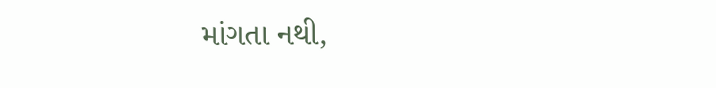માંગતા નથી,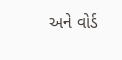અને વોર્ડ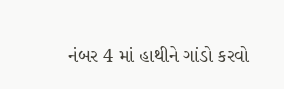નંબર 4 માં હાથીને ગાંડો કરવો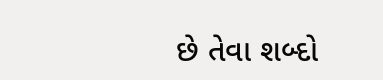છે તેવા શબ્દો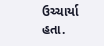ઉચ્ચાર્યા હતા.